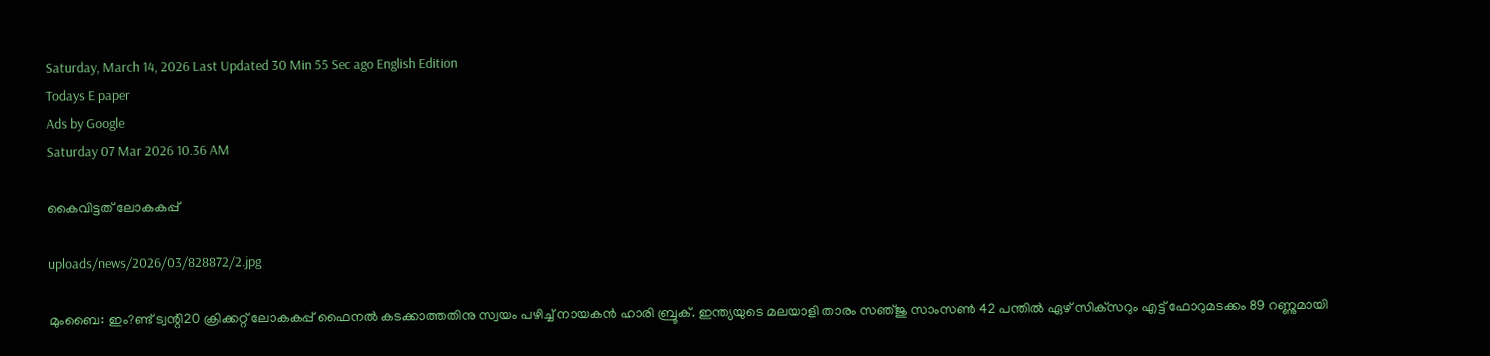Saturday, March 14, 2026 Last Updated 30 Min 55 Sec ago English Edition
Todays E paper
Ads by Google
Saturday 07 Mar 2026 10.36 AM

കൈവിട്ടത്‌ ലോകകപ്പ്‌

uploads/news/2026/03/828872/2.jpg

മുംബൈ: ഇം?ണ്ട്‌ ട്വന്റി20 ക്രിക്കറ്റ്‌ ലോകകപ്പ്‌ ഫൈനല്‍ കടക്കാത്തതിനു സ്വയം പഴിച്ച്‌ നായകന്‍ ഹാരി ബ്രൂക്‌. ഇന്ത്യയുടെ മലയാളി താരം സഞ്‌ജു സാംസണ്‍ 42 പന്തില്‍ ഏഴ്‌ സിക്‌സറും എട്ട്‌ ഫോറുമടക്കം 89 റണ്ണുമായി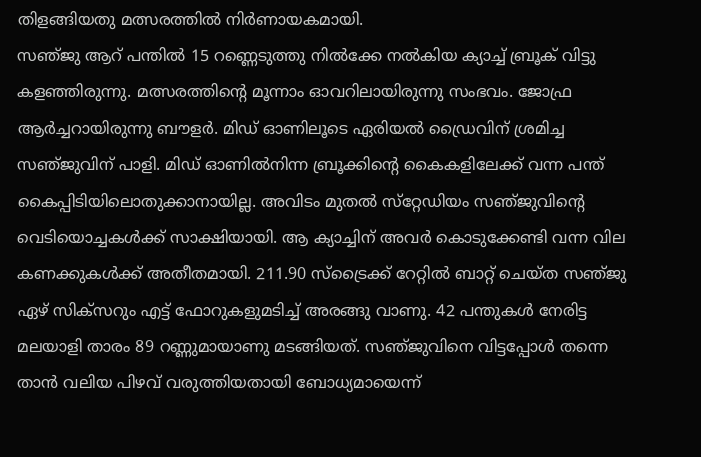തിളങ്ങിയതു മത്സരത്തില്‍ നിര്‍ണായകമായി.
സഞ്‌ജു ആറ്‌ പന്തില്‍ 15 റണ്ണെടുത്തു നില്‍ക്കേ നല്‍കിയ ക്യാച്ച്‌ ബ്രൂക്‌ വിട്ടു കളഞ്ഞിരുന്നു. മത്സരത്തിന്റെ മൂന്നാം ഓവറിലായിരുന്നു സംഭവം. ജോഫ്ര ആര്‍ച്ചറായിരുന്നു ബൗളര്‍. മിഡ്‌ ഓണിലൂടെ ഏരിയല്‍ ഡ്രൈവിന്‌ ശ്രമിച്ച സഞ്‌ജുവിന്‌ പാളി. മിഡ്‌ ഓണില്‍നിന്ന ബ്രൂക്കിന്റെ കൈകളിലേക്ക്‌ വന്ന പന്ത്‌ കൈപ്പിടിയിലൊതുക്കാനായില്ല. അവിടം മുതല്‍ സ്‌റ്റേഡിയം സഞ്‌ജുവിന്റെ വെടിയൊച്ചകള്‍ക്ക്‌ സാക്ഷിയായി. ആ ക്യാച്ചിന്‌ അവര്‍ കൊടുക്കേണ്ടി വന്ന വില കണക്കുകള്‍ക്ക്‌ അതീതമായി. 211.90 സ്‌ട്രൈക്ക്‌ റേറ്റില്‍ ബാറ്റ്‌ ചെയ്‌ത സഞ്‌ജു ഏഴ്‌ സിക്‌സറും എട്ട്‌ ഫോറുകളുമടിച്ച്‌ അരങ്ങു വാണു. 42 പന്തുകള്‍ നേരിട്ട മലയാളി താരം 89 റണ്ണുമായാണു മടങ്ങിയത്‌. സഞ്‌ജുവിനെ വിട്ടപ്പോള്‍ തന്നെ താന്‍ വലിയ പിഴവ്‌ വരുത്തിയതായി ബോധ്യമായെന്ന്‌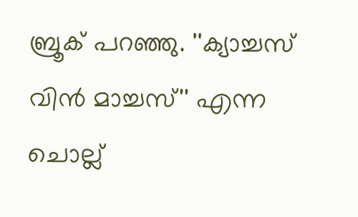ബ്രൂക്‌ പറഞ്ഞു. ''ക്യാച്ചസ്‌ വിന്‍ മാച്ചസ്‌'' എന്ന ചൊല്ല്‌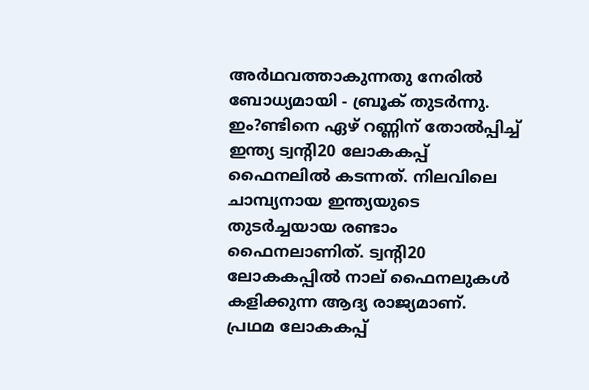അര്‍ഥവത്താകുന്നതു നേരില്‍ ബോധ്യമായി - ബ്രൂക്‌ തുടര്‍ന്നു. ഇം?ണ്ടിനെ ഏഴ്‌ റണ്ണിന്‌ തോല്‍പ്പിച്ച്‌ ഇന്ത്യ ട്വന്റി20 ലോകകപ്പ്‌ ഫൈനലില്‍ കടന്നത്‌. നിലവിലെ ചാമ്പ്യനായ ഇന്ത്യയുടെ തുടര്‍ച്ചയായ രണ്ടാം ഫൈനലാണിത്‌. ട്വന്റി20 ലോകകപ്പില്‍ നാല്‌ ഫൈനലുകള്‍ കളിക്കുന്ന ആദ്യ രാജ്യമാണ്‌. പ്രഥമ ലോകകപ്പ്‌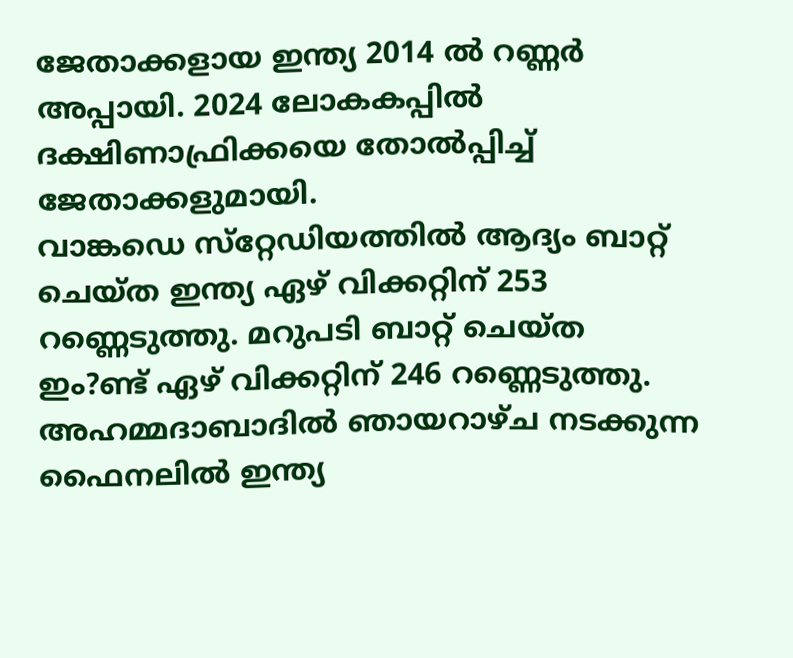ജേതാക്കളായ ഇന്ത്യ 2014 ല്‍ റണ്ണര്‍ അപ്പായി. 2024 ലോകകപ്പില്‍ ദക്ഷിണാഫ്രിക്കയെ തോല്‍പ്പിച്ച്‌ ജേതാക്കളുമായി.
വാങ്കഡെ സ്‌റ്റേഡിയത്തില്‍ ആദ്യം ബാറ്റ്‌ ചെയ്‌ത ഇന്ത്യ ഏഴ്‌ വിക്കറ്റിന്‌ 253 റണ്ണെടുത്തു. മറുപടി ബാറ്റ്‌ ചെയ്‌ത ഇം?ണ്ട്‌ ഏഴ്‌ വിക്കറ്റിന്‌ 246 റണ്ണെടുത്തു. അഹമ്മദാബാദില്‍ ഞായറാഴ്‌ച നടക്കുന്ന ഫൈനലില്‍ ഇന്ത്യ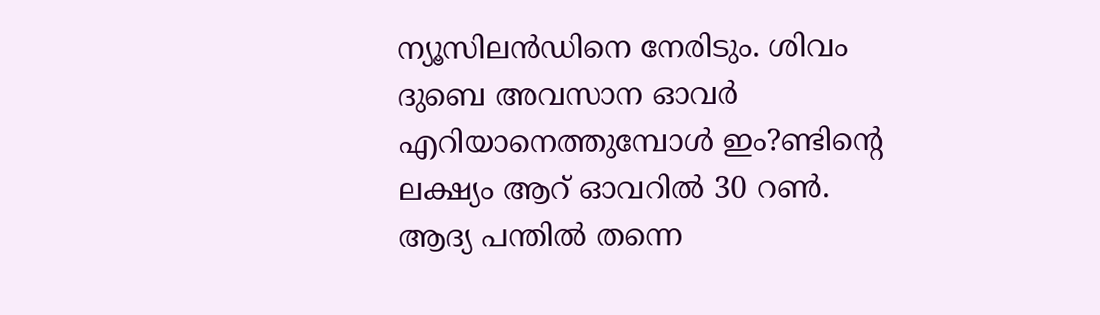ന്യൂസിലന്‍ഡിനെ നേരിടും. ശിവം ദുബെ അവസാന ഓവര്‍ എറിയാനെത്തുമ്പോള്‍ ഇം?ണ്ടിന്റെ ലക്ഷ്യം ആറ്‌ ഓവറില്‍ 30 റണ്‍. ആദ്യ പന്തില്‍ തന്നെ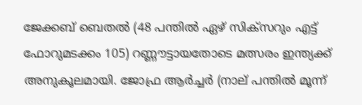ജേക്കബ്‌ ബെതല്‍ (48 പന്തില്‍ ഏഴ്‌ സിക്‌സറും എട്ട്‌ ഫോറുമടക്കം 105) റണ്ണൗട്ടായതോടെ മത്സരം ഇന്ത്യക്ക്‌ അനുകൂലമായി. ജോഫ്ര ആര്‍ച്ചര്‍ (നാല്‌ പന്തില്‍ മൂന്ന്‌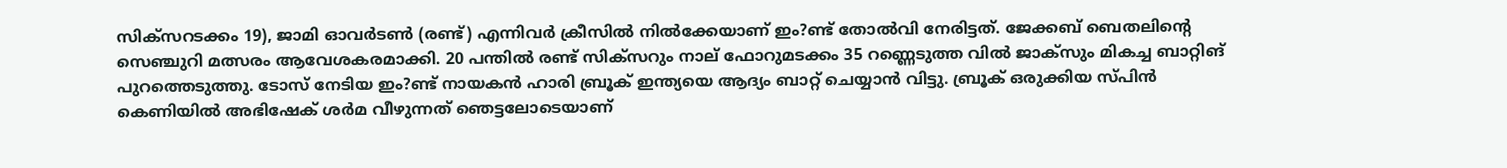സിക്‌സറടക്കം 19), ജാമി ഓവര്‍ടണ്‍ (രണ്ട്‌) എന്നിവര്‍ ക്രീസില്‍ നില്‍ക്കേയാണ്‌ ഇം?ണ്ട്‌ തോല്‍വി നേരിട്ടത്‌. ജേക്കബ്‌ ബെതലിന്റെ സെഞ്ചുറി മത്സരം ആവേശകരമാക്കി. 20 പന്തില്‍ രണ്ട്‌ സിക്‌സറും നാല്‌ ഫോറുമടക്കം 35 റണ്ണെടുത്ത വില്‍ ജാക്‌സും മികച്ച ബാറ്റിങ്‌ പുറത്തെടുത്തു. ടോസ്‌ നേടിയ ഇം?ണ്ട്‌ നായകന്‍ ഹാരി ബ്രൂക്‌ ഇന്ത്യയെ ആദ്യം ബാറ്റ്‌ ചെയ്യാന്‍ വിട്ടു. ബ്രൂക്‌ ഒരുക്കിയ സ്‌പിന്‍ കെണിയില്‍ അഭിഷേക്‌ ശര്‍മ വീഴുന്നത്‌ ഞെട്ടലോടെയാണ്‌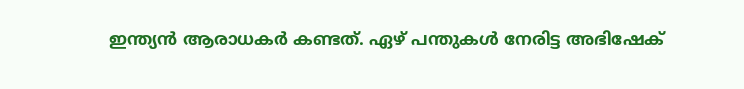ഇന്ത്യന്‍ ആരാധകര്‍ കണ്ടത്‌. ഏഴ്‌ പന്തുകള്‍ നേരിട്ട അഭിഷേക്‌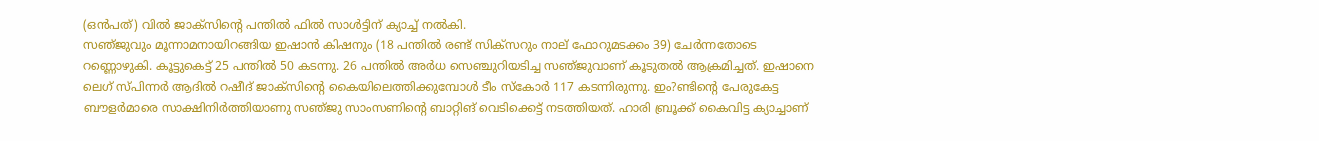(ഒന്‍പത്‌) വില്‍ ജാക്‌സിന്റെ പന്തില്‍ ഫില്‍ സാള്‍ട്ടിന്‌ ക്യാച്ച്‌ നല്‍കി.
സഞ്‌ജുവും മൂന്നാമനായിറങ്ങിയ ഇഷാന്‍ കിഷനും (18 പന്തില്‍ രണ്ട്‌ സിക്‌സറും നാല്‌ ഫോറുമടക്കം 39) ചേര്‍ന്നതോടെ റണ്ണൊഴുകി. കൂട്ടുകെട്ട്‌ 25 പന്തില്‍ 50 കടന്നു. 26 പന്തില്‍ അര്‍ധ സെഞ്ചുറിയടിച്ച സഞ്‌ജുവാണ്‌ കൂടുതല്‍ ആക്രമിച്ചത്‌. ഇഷാനെ ലെഗ്‌ സ്‌പിന്നര്‍ ആദില്‍ റഷീദ്‌ ജാക്‌സിന്റെ കൈയിലെത്തിക്കുമ്പോള്‍ ടീം സ്‌കോര്‍ 117 കടന്നിരുന്നു. ഇം?ണ്ടിന്റെ പേരുകേട്ട ബൗളര്‍മാരെ സാക്ഷിനിര്‍ത്തിയാണു സഞ്‌ജു സാംസണിന്റെ ബാറ്റിങ്‌ വെടിക്കെട്ട്‌ നടത്തിയത്‌. ഹാരി ബ്രൂക്ക്‌ കൈവിട്ട ക്യാച്ചാണ്‌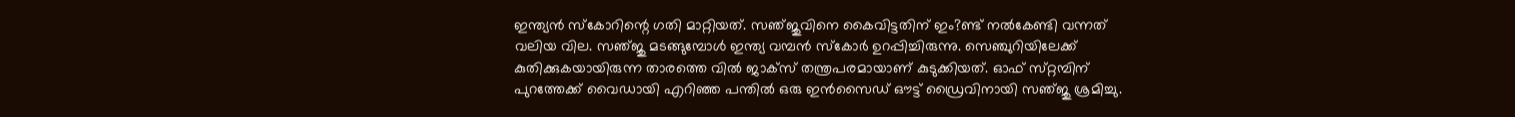ഇന്ത്യന്‍ സ്‌കോറിന്റെ ഗതി മാറ്റിയത്‌. സഞ്‌ജുവിനെ കൈവിട്ടതിന്‌ ഇം?ണ്ട്‌ നല്‍കേണ്ടി വന്നത്‌ വലിയ വില. സഞ്‌ജു മടങ്ങുമ്പോള്‍ ഇന്ത്യ വമ്പന്‍ സ്‌കോര്‍ ഉറപ്പിച്ചിരുന്നു. സെഞ്ചുറിയിലേക്ക്‌ കുതിക്കുകയായിരുന്ന താരത്തെ വില്‍ ജാക്‌സ് തന്ത്രപരമായാണ്‌ കുടുക്കിയത്‌. ഓഫ്‌ സ്‌റ്റമ്പിന്‌ പുറത്തേക്ക്‌ വൈഡായി എറിഞ്ഞ പന്തില്‍ ഒരു ഇന്‍സൈഡ്‌ ഔട്ട്‌ ഡ്രൈവിനായി സഞ്‌ജു ശ്രമിച്ചു.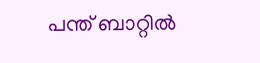പന്ത്‌ ബാറ്റില്‍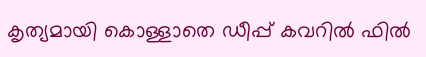കൃത്യമായി കൊള്ളാതെ ഡീപ്പ്‌ കവറില്‍ ഫില്‍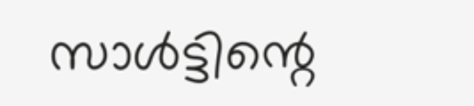സാള്‍ട്ടിന്റെ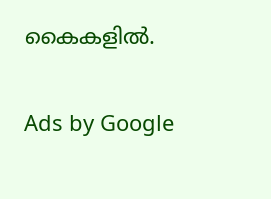കൈകളില്‍.

Ads by Google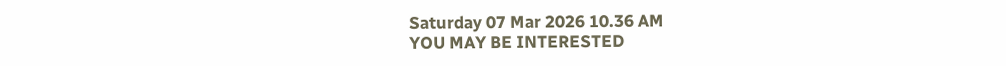Saturday 07 Mar 2026 10.36 AM
YOU MAY BE INTERESTED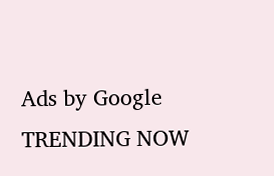Ads by Google
TRENDING NOW